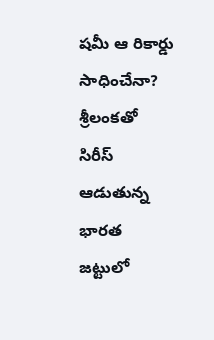షమీ ఆ రికార్డు సాధించేనా?
శ్రీలంకతో సిరీస్ ఆడుతున్న భారత జట్టులో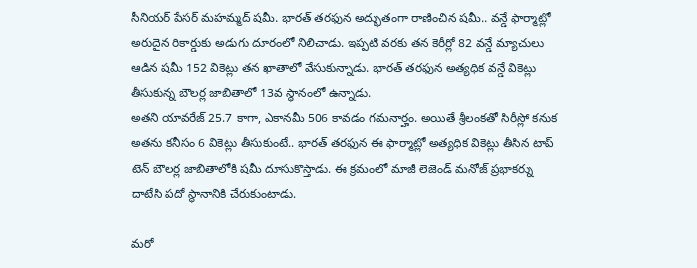సీనియర్ పేసర్ మహమ్మద్ షమీ. భారత్ తరఫున అద్భుతంగా రాణించిన షమీ.. వన్డే ఫార్మాట్లో అరుదైన రికార్డుకు అడుగు దూరంలో నిలిచాడు. ఇప్పటి వరకు తన కెరీర్లో 82 వన్డే మ్యాచులు ఆడిన షమీ 152 వికెట్లు తన ఖాతాలో వేసుకున్నాడు. భారత్ తరఫున అత్యధిక వన్డే వికెట్లు తీసుకున్న బౌలర్ల జాబితాలో 13వ స్థానంలో ఉన్నాడు.
అతని యావరేజ్ 25.7 కాగా, ఎకానమీ 506 కావడం గమనార్హం. అయితే శ్రీలంకతో సిరీస్లో కనుక అతను కనీసం 6 వికెట్లు తీసుకుంటే.. భారత్ తరఫున ఈ ఫార్మాట్లో అత్యధిక వికెట్లు తీసిన టాప్ టెన్ బౌలర్ల జాబితాలోకి షమీ దూసుకొస్తాడు. ఈ క్రమంలో మాజీ లెజెండ్ మనోజ్ ప్రభాకర్ను దాటేసి పదో స్థానానికి చేరుకుంటాడు.

మరో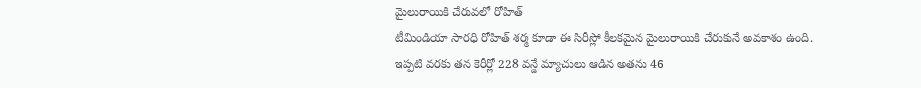మైలురాయికి చేరువలో రోహిత్
టీమిండియా సారధి రోహిత్ శర్మ కూడా ఈ సిరీస్లో కీలకమైన మైలురాయికి చేరుకునే అవకాశం ఉంది. ఇప్పటి వరకు తన కెరీర్లో 228 వన్డే మ్యాచులు ఆడిన అతను 46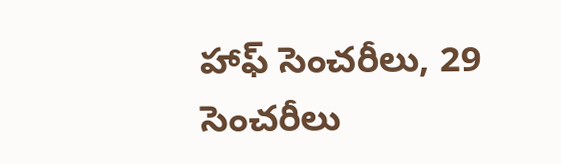హాఫ్ సెంచరీలు, 29 సెంచరీలు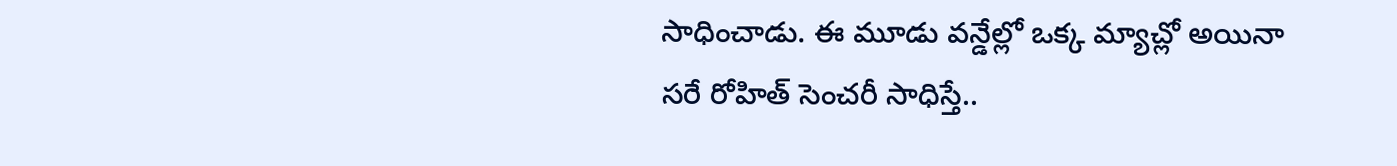సాధించాడు. ఈ మూడు వన్డేల్లో ఒక్క మ్యాచ్లో అయినా సరే రోహిత్ సెంచరీ సాధిస్తే..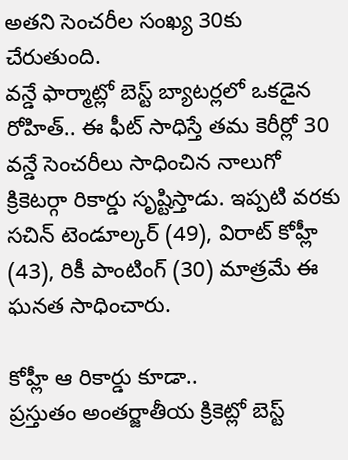అతని సెంచరీల సంఖ్య 30కు చేరుతుంది.
వన్డే ఫార్మాట్లో బెస్ట్ బ్యాటర్లలో ఒకడైన రోహిత్.. ఈ ఫీట్ సాధిస్తే తమ కెరీర్లో 30 వన్డే సెంచరీలు సాధించిన నాలుగో క్రికెటర్గా రికార్డు సృష్టిస్తాడు. ఇప్పటి వరకు సచిన్ టెండూల్కర్ (49), విరాట్ కోహ్లీ (43), రికీ పాంటింగ్ (30) మాత్రమే ఈ ఘనత సాధించారు.

కోహ్లీ ఆ రికార్డు కూడా..
ప్రస్తుతం అంతర్జాతీయ క్రికెట్లో బెస్ట్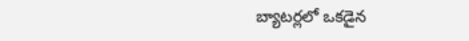బ్యాటర్లలో ఒకడైన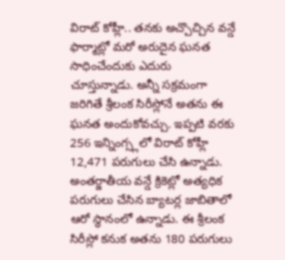విరాట్ కోహ్లీ.. తనకు అచ్చొచ్చిన వన్డే ఫార్మాట్లో మరో అరుదైన ఘనత సాధించేందుకు ఎదురు చూస్తున్నాడు. అన్నీ సక్రమంగా జరిగితే శ్రీలంక సిరీస్లోనే అతను ఈ ఘనత అందుకోవచ్చు. ఇప్పటి వరకు 256 ఇన్నింగ్స్లలో విరాట్ కోహ్లీ 12,471 పరుగులు చేసి ఉన్నాడు.
అంతర్జాతీయ వన్డే క్రికెట్లో అత్యధిక పరుగులు చేసిన బ్యాటర్ల జాబితాలో ఆరో స్థానంలో ఉన్నాడు. ఈ శ్రీలంక సిరీస్లో కనుక అతను 180 పరుగులు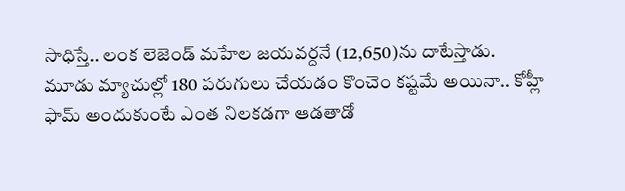సాధిస్తే.. లంక లెజెండ్ మహేల జయవర్దనే (12,650)ను దాటేస్తాడు.
మూడు మ్యాచుల్లో 180 పరుగులు చేయడం కొంచెం కష్టమే అయినా.. కోహ్లీ ఫామ్ అందుకుంటే ఎంత నిలకడగా ఆడతాడో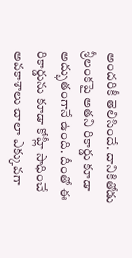అందరికీ తెలిసిందే. దానికితోడు శ్రీలంకపై అతని రికార్డు కూడా అద్భుతంగానే ఉంది. దీంతో ఈ రికార్డును కూడా కోహ్లీ సాధించే అవకాశాలు చాలా ఎక్కువగా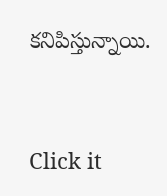కనిపిస్తున్నాయి.


Click it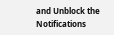and Unblock the Notifications